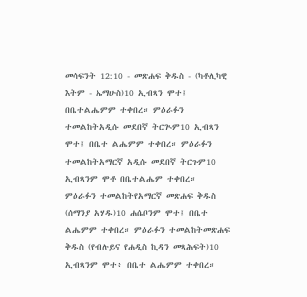መሳፍንት 12:10 - መጽሐፍ ቅዱስ - (ካቶሊካዊ እትም - ኤማሁስ)10 ኢብጻን ሞተ፤ በቤተልሔምም ተቀበረ። ምዕራፉን ተመልከትአዲሱ መደበኛ ትርጒም10 ኢብጻን ሞተ፤ በቤተ ልሔምም ተቀበረ። ምዕራፉን ተመልከትአማርኛ አዲሱ መደበኛ ትርጉም10 ኢብጻንም ሞቶ በቤተልሔም ተቀበረ። ምዕራፉን ተመልከትየአማርኛ መጽሐፍ ቅዱስ (ሰማንያ አሃዱ)10 ሐሴቦንም ሞተ፤ በቤተ ልሔምም ተቀበረ። ምዕራፉን ተመልከትመጽሐፍ ቅዱስ (የብሉይና የሐዲስ ኪዳን መጻሕፍት)10 ኢብጻንም ሞተ፥ በቤተ ልሔምም ተቀበረ።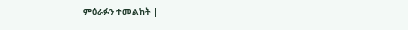ምዕራፉን ተመልከት |